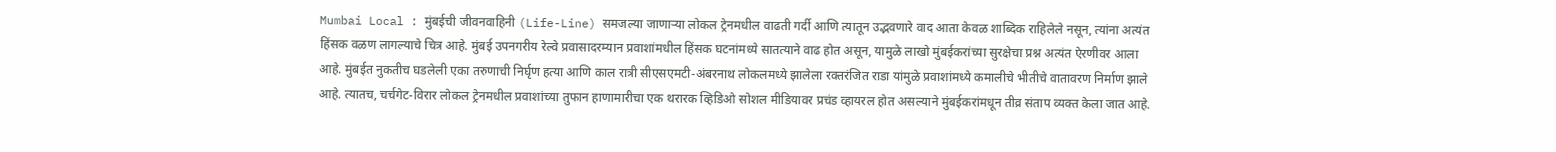Mumbai Local : मुंबईची जीवनवाहिनी (Life-Line) समजल्या जाणाऱ्या लोकल ट्रेनमधील वाढती गर्दी आणि त्यातून उद्भवणारे वाद आता केवळ शाब्दिक राहिलेले नसून, त्यांना अत्यंत हिंसक वळण लागल्याचे चित्र आहे. मुंबई उपनगरीय रेल्वे प्रवासादरम्यान प्रवाशांमधील हिंसक घटनांमध्ये सातत्याने वाढ होत असून, यामुळे लाखो मुंबईकरांच्या सुरक्षेचा प्रश्न अत्यंत ऐरणीवर आला आहे. मुंबईत नुकतीच घडलेली एका तरुणाची निर्घृण हत्या आणि काल रात्री सीएसएमटी-अंबरनाथ लोकलमध्ये झालेला रक्तरंजित राडा यांमुळे प्रवाशांमध्ये कमालीचे भीतीचे वातावरण निर्माण झाले आहे. त्यातच, चर्चगेट-विरार लोकल ट्रेनमधील प्रवाशांच्या तुफान हाणामारीचा एक थरारक व्हिडिओ सोशल मीडियावर प्रचंड व्हायरल होत असल्याने मुंबईकरांमधून तीव्र संताप व्यक्त केला जात आहे.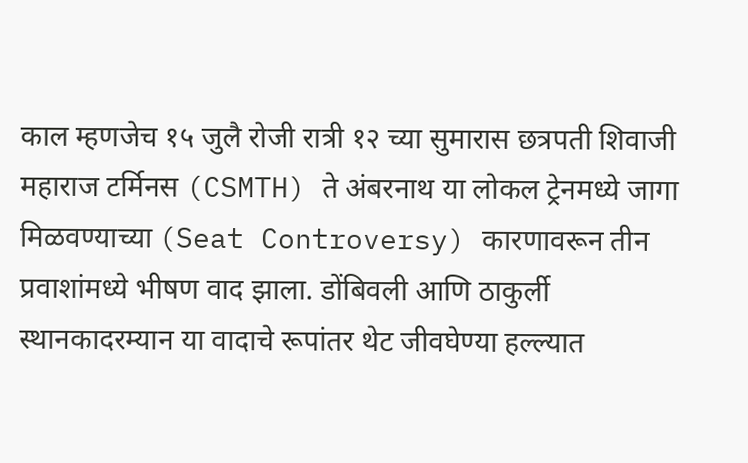काल म्हणजेच १५ जुलै रोजी रात्री १२ च्या सुमारास छत्रपती शिवाजी महाराज टर्मिनस (CSMTH) ते अंबरनाथ या लोकल ट्रेनमध्ये जागा मिळवण्याच्या (Seat Controversy) कारणावरून तीन प्रवाशांमध्ये भीषण वाद झाला. डोंबिवली आणि ठाकुर्ली स्थानकादरम्यान या वादाचे रूपांतर थेट जीवघेण्या हल्ल्यात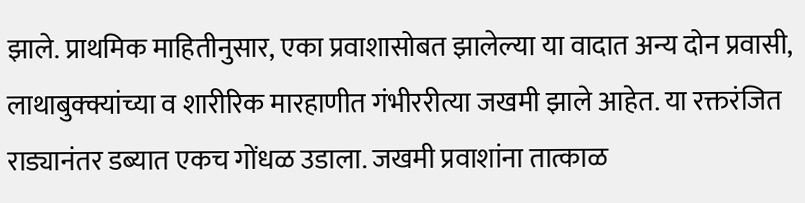झाले. प्राथमिक माहितीनुसार, एका प्रवाशासोबत झालेल्या या वादात अन्य दोन प्रवासी, लाथाबुक्क्यांच्या व शारीरिक मारहाणीत गंभीररीत्या जखमी झाले आहेत. या रक्तरंजित राड्यानंतर डब्यात एकच गोंधळ उडाला. जखमी प्रवाशांना तात्काळ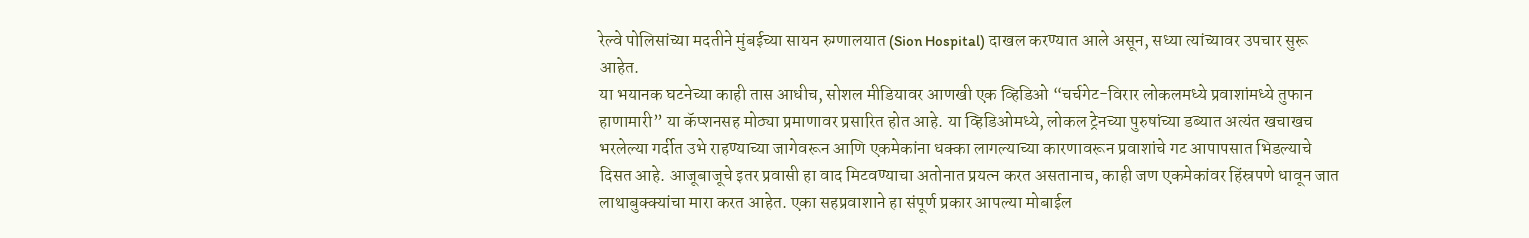रेल्वे पोलिसांच्या मदतीने मुंबईच्या सायन रुग्णालयात (Sion Hospital) दाखल करण्यात आले असून, सध्या त्यांच्यावर उपचार सुरू आहेत.
या भयानक घटनेच्या काही तास आधीच, सोशल मीडियावर आणखी एक व्हिडिओ “चर्चगेट-विरार लोकलमध्ये प्रवाशांमध्ये तुफान हाणामारी” या कॅप्शनसह मोठ्या प्रमाणावर प्रसारित होत आहे. या व्हिडिओमध्ये, लोकल ट्रेनच्या पुरुषांच्या डब्यात अत्यंत खचाखच भरलेल्या गर्दीत उभे राहण्याच्या जागेवरून आणि एकमेकांना धक्का लागल्याच्या कारणावरून प्रवाशांचे गट आपापसात भिडल्याचे दिसत आहे. आजूबाजूचे इतर प्रवासी हा वाद मिटवण्याचा अतोनात प्रयत्न करत असतानाच, काही जण एकमेकांवर हिंस्रपणे धावून जात लाथाबुक्क्यांचा मारा करत आहेत. एका सहप्रवाशाने हा संपूर्ण प्रकार आपल्या मोबाईल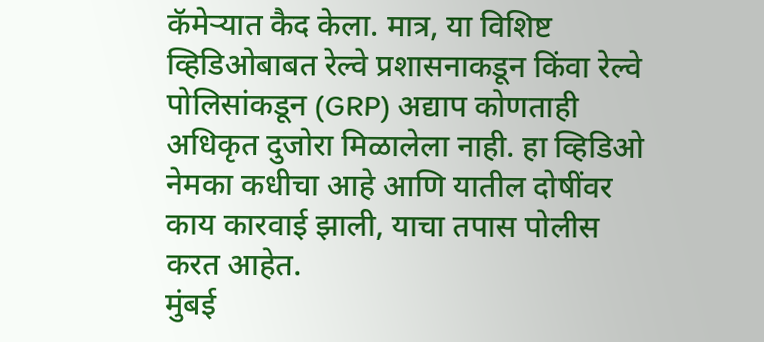कॅमेऱ्यात कैद केला. मात्र, या विशिष्ट व्हिडिओबाबत रेल्वे प्रशासनाकडून किंवा रेल्वे पोलिसांकडून (GRP) अद्याप कोणताही अधिकृत दुजोरा मिळालेला नाही. हा व्हिडिओ नेमका कधीचा आहे आणि यातील दोषींवर काय कारवाई झाली, याचा तपास पोलीस करत आहेत.
मुंबई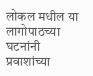लोकल मधील या लागोपाठच्या घटनांनी प्रवाशांच्या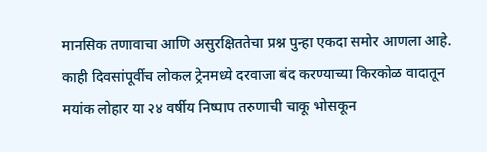मानसिक तणावाचा आणि असुरक्षिततेचा प्रश्न पुन्हा एकदा समोर आणला आहे. काही दिवसांपूर्वीच लोकल ट्रेनमध्ये दरवाजा बंद करण्याच्या किरकोळ वादातून मयांक लोहार या २४ वर्षीय निष्पाप तरुणाची चाकू भोसकून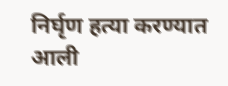निर्घृण हत्या करण्यात आली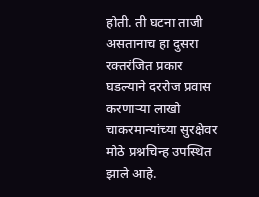होती. ती घटना ताजी असतानाच हा दुसरा रक्तरंजित प्रकार घडल्याने दररोज प्रवास करणाऱ्या लाखो चाकरमान्यांच्या सुरक्षेवर मोठे प्रश्नचिन्ह उपस्थित झाले आहे.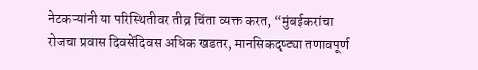नेटकऱ्यांनी या परिस्थितीवर तीव्र चिंता व्यक्त करत, “मुंबईकरांचा रोजचा प्रवास दिवसेंदिवस अधिक खडतर, मानसिकदृष्ट्या तणावपूर्ण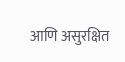आणि असुरक्षित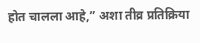होत चालला आहे,” अशा तीव्र प्रतिक्रिया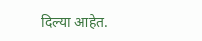दिल्या आहेत.